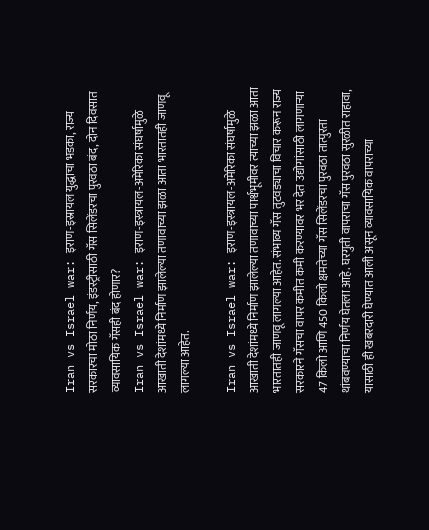Iran vs Israel war: इराण-इस्रायल युद्धाचा भडका, राज्य सरकारचा मोठा निर्णय, इंडस्ट्रीसाठी गॅस सिलेंडरचा पुरवठा बंद, दोन दिवसात व्यावसायिक गॅसही बंद होणार?
Iran vs Israel war: इराण-इस्त्रायल-अमेरिका संघर्षामुळे आखाती देशांमध्ये निर्माण झालेल्या तणावाच्या झळा आता भारतातही जाणवू लागल्या आहेत.

Iran vs Israel war: इराण-इस्त्रायल-अमेरिका संघर्षामुळे आखाती देशांमध्ये निर्माण झालेल्या तणावाच्या पार्श्वभूमीवर त्याच्या झळा आता भारतातही जाणवू लागल्या आहेत. संभाव्य गॅस तुटवड्याचा विचार करून राज्य सरकारने गॅसचा वापर कमीत कमी करण्यावर भर देत उद्योगांसाठी लागणाऱ्या 47 किलो आणि 450 किलो क्षमतेच्या गॅस सिलेंडरचा पुरवठा तात्पुरता थांबवण्याचा निर्णय घेतला आहे. घरगुती वापराचा गॅस पुरवठा सुरळीत राहावा, यासाठी ही खबरदारी घेण्यात आली असून व्यावसायिक वापराच्या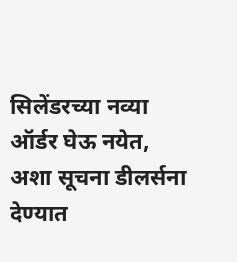सिलेंडरच्या नव्या ऑर्डर घेऊ नयेत, अशा सूचना डीलर्सना देण्यात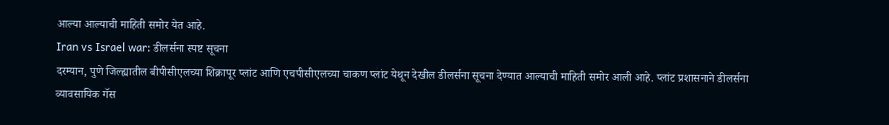आल्या आल्याची माहिती समोर येत आहे.
Iran vs Israel war: डीलर्सना स्पष्ट सूचना
दरम्यान, पुणे जिल्ह्यातील बीपीसीएलच्या शिक्रापूर प्लांट आणि एचपीसीएलच्या चाकण प्लांट येथून देखील डीलर्सना सूचना देण्यात आल्याची माहिती समोर आली आहे. प्लांट प्रशासनाने डीलर्सना व्यावसायिक गॅस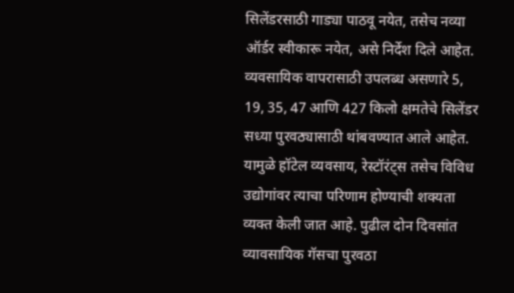सिलेंडरसाठी गाड्या पाठवू नयेत, तसेच नव्या ऑर्डर स्वीकारू नयेत, असे निर्देश दिले आहेत. व्यवसायिक वापरासाठी उपलब्ध असणारे 5, 19, 35, 47 आणि 427 किलो क्षमतेचे सिलेंडर सध्या पुरवठ्यासाठी थांबवण्यात आले आहेत. यामुळे हॉटेल व्यवसाय, रेस्टॉरंट्स तसेच विविध उद्योगांवर त्याचा परिणाम होण्याची शक्यता व्यक्त केली जात आहे. पुढील दोन दिवसांत व्यावसायिक गॅसचा पुरवठा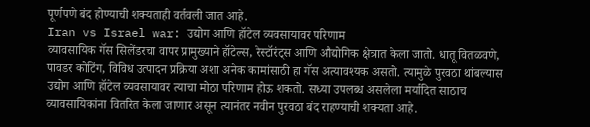पूर्णपणे बंद होण्याची शक्यताही वर्तवली जात आहे.
Iran vs Israel war: उद्योग आणि हॉटेल व्यवसायावर परिणाम
व्यावसायिक गॅस सिलेंडरचा वापर प्रामुख्याने हॉटेल्स, रेस्टॉरंट्स आणि औद्योगिक क्षेत्रात केला जातो. धातू वितळवणे, पावडर कोटिंग, विविध उत्पादन प्रक्रिया अशा अनेक कामांसाठी हा गॅस अत्यावश्यक असतो. त्यामुळे पुरवठा थांबल्यास उद्योग आणि हॉटेल व्यवसायावर त्याचा मोठा परिणाम होऊ शकतो. सध्या उपलब्ध असलेला मर्यादित साठाच व्यावसायिकांना वितरित केला जाणार असून त्यानंतर नवीन पुरवठा बंद राहण्याची शक्यता आहे.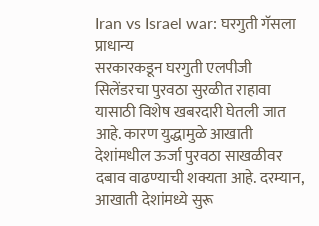Iran vs Israel war: घरगुती गॅसला प्राधान्य
सरकारकडून घरगुती एलपीजी सिलेंडरचा पुरवठा सुरळीत राहावा यासाठी विशेष खबरदारी घेतली जात आहे. कारण युद्धामुळे आखाती देशांमधील ऊर्जा पुरवठा साखळीवर दबाव वाढण्याची शक्यता आहे. दरम्यान, आखाती देशांमध्ये सुरू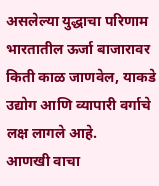असलेल्या युद्धाचा परिणाम भारतातील ऊर्जा बाजारावर किती काळ जाणवेल, याकडे उद्योग आणि व्यापारी वर्गाचे लक्ष लागले आहे.
आणखी वाचा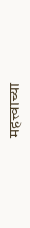महत्त्वाच्या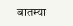बातम्या